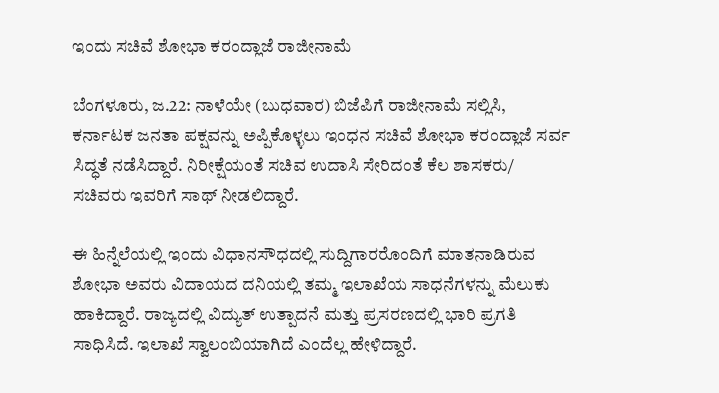ಇಂದು ಸಚಿವೆ ಶೋಭಾ ಕರಂದ್ಲಾಜೆ ರಾಜೀನಾಮೆ

ಬೆಂಗಳೂರು, ಜ.22: ನಾಳೆಯೇ (ಬುಧವಾರ) ಬಿಜೆಪಿಗೆ ರಾಜೀನಾಮೆ ಸಲ್ಲಿಸಿ, ಕರ್ನಾಟಕ ಜನತಾ ಪಕ್ಷವನ್ನು ಅಪ್ಪಿಕೊಳ್ಳಲು ಇಂಧನ ಸಚಿವೆ ಶೋಭಾ ಕರಂದ್ಲಾಜೆ ಸರ್ವ ಸಿದ್ಧತೆ ನಡೆಸಿದ್ದಾರೆ. ನಿರೀಕ್ಷೆಯಂತೆ ಸಚಿವ ಉದಾಸಿ ಸೇರಿದಂತೆ ಕೆಲ ಶಾಸಕರು/ ಸಚಿವರು ಇವರಿಗೆ ಸಾಥ್ ನೀಡಲಿದ್ದಾರೆ.

ಈ ಹಿನ್ನೆಲೆಯಲ್ಲಿ ಇಂದು ವಿಧಾನಸೌಧದಲ್ಲಿ ಸುದ್ದಿಗಾರರೊಂದಿಗೆ ಮಾತನಾಡಿರುವ ಶೋಭಾ ಅವರು ವಿದಾಯದ ದನಿಯಲ್ಲಿ ತಮ್ಮ ಇಲಾಖೆಯ ಸಾಧನೆಗಳನ್ನು ಮೆಲುಕು ಹಾಕಿದ್ದಾರೆ. ರಾಜ್ಯದಲ್ಲಿ ವಿದ್ಯುತ್ ಉತ್ಪಾದನೆ ಮತ್ತು ಪ್ರಸರಣದಲ್ಲಿ ಭಾರಿ ಪ್ರಗತಿ ಸಾಧಿಸಿದೆ. ಇಲಾಖೆ ಸ್ವಾಲಂಬಿಯಾಗಿದೆ ಎಂದೆಲ್ಲ ಹೇಳಿದ್ದಾರೆ.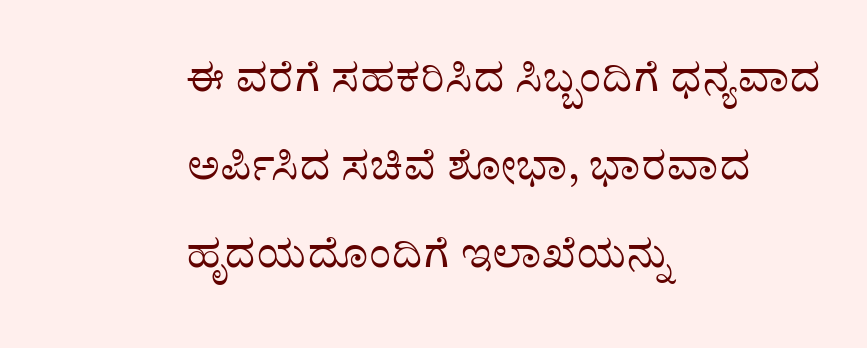ಈ ವರೆಗೆ ಸಹಕರಿಸಿದ ಸಿಬ್ಬಂದಿಗೆ ಧನ್ಯವಾದ ಅರ್ಪಿಸಿದ ಸಚಿವೆ ಶೋಭಾ, ಭಾರವಾದ ಹೃದಯದೊಂದಿಗೆ ಇಲಾಖೆಯನ್ನು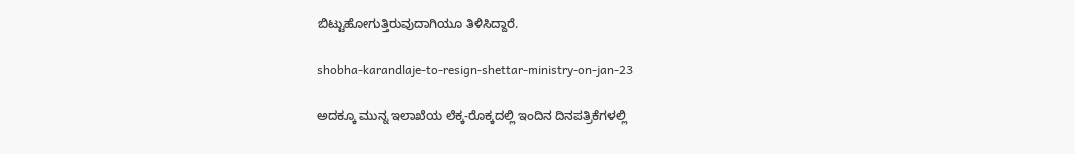ಬಿಟ್ಟುಹೋಗುತ್ತಿರುವುದಾಗಿಯೂ ತಿಳಿಸಿದ್ದಾರೆ.

shobha-karandlaje-to-resign-shettar-ministry-on-jan-23

ಅದಕ್ಕೂ ಮುನ್ನ ಇಲಾಖೆಯ ಲೆಕ್ಕ-ರೊಕ್ಕದಲ್ಲಿ ಇಂದಿನ ದಿನಪತ್ರಿಕೆಗಳಲ್ಲಿ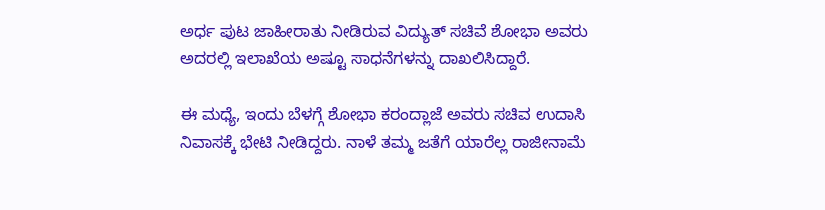ಅರ್ಧ ಪುಟ ಜಾಹೀರಾತು ನೀಡಿರುವ ವಿದ್ಯುತ್ ಸಚಿವೆ ಶೋಭಾ ಅವರು ಅದರಲ್ಲಿ ಇಲಾಖೆಯ ಅಷ್ಟೂ ಸಾಧನೆಗಳನ್ನು ದಾಖಲಿಸಿದ್ದಾರೆ.

ಈ ಮಧ್ಯೆ, ಇಂದು ಬೆಳಗ್ಗೆ ಶೋಭಾ ಕರಂದ್ಲಾಜೆ ಅವರು ಸಚಿವ ಉದಾಸಿ ನಿವಾಸಕ್ಕೆ ಭೇಟಿ ನೀಡಿದ್ದರು. ನಾಳೆ ತಮ್ಮ ಜತೆಗೆ ಯಾರೆಲ್ಲ ರಾಜೀನಾಮೆ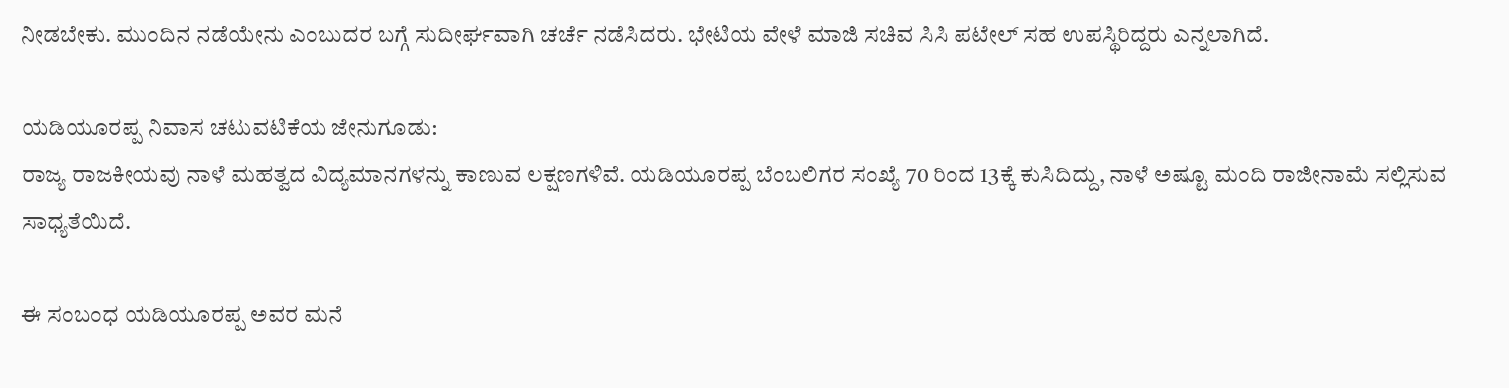ನೀಡಬೇಕು. ಮುಂದಿನ ನಡೆಯೇನು ಎಂಬುದರ ಬಗ್ಗೆ ಸುದೀರ್ಘವಾಗಿ ಚರ್ಚೆ ನಡೆಸಿದರು. ಭೇಟಿಯ ವೇಳೆ ಮಾಜಿ ಸಚಿವ ಸಿಸಿ ಪಟೇಲ್ ಸಹ ಉಪಸ್ಥಿರಿದ್ದರು ಎನ್ನಲಾಗಿದೆ.

ಯಡಿಯೂರಪ್ಪ ನಿವಾಸ ಚಟುವಟಿಕೆಯ ಜೇನುಗೂಡು:
ರಾಜ್ಯ ರಾಜಕೀಯವು ನಾಳೆ ಮಹತ್ವದ ವಿದ್ಯಮಾನಗಳನ್ನು ಕಾಣುವ ಲಕ್ಷಣಗಳಿವೆ. ಯಡಿಯೂರಪ್ಪ ಬೆಂಬಲಿಗರ ಸಂಖ್ಯೆ 70 ರಿಂದ 13ಕ್ಕೆ ಕುಸಿದಿದ್ದು, ನಾಳೆ ಅಷ್ಟೂ ಮಂದಿ ರಾಜೀನಾಮೆ ಸಲ್ಲಿಸುವ ಸಾಧ್ಯತೆಯಿದೆ.

ಈ ಸಂಬಂಧ ಯಡಿಯೂರಪ್ಪ ಅವರ ಮನೆ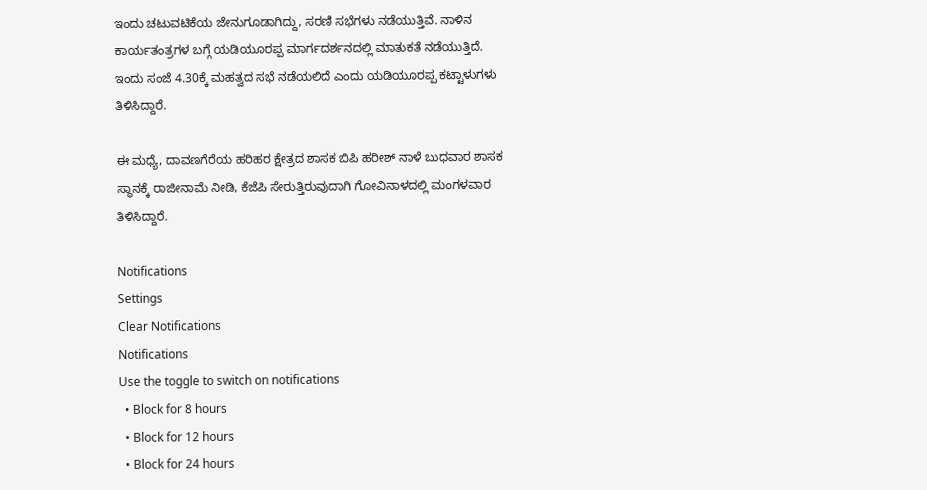ಇಂದು ಚಟುವಟಿಕೆಯ ಜೇನುಗೂಡಾಗಿದ್ದು, ಸರಣಿ ಸಭೆಗಳು ನಡೆಯುತ್ತಿವೆ. ನಾಳಿನ ಕಾರ್ಯತಂತ್ರಗಳ ಬಗ್ಗೆ ಯಡಿಯೂರಪ್ಪ ಮಾರ್ಗದರ್ಶನದಲ್ಲಿ ಮಾತುಕತೆ ನಡೆಯುತ್ತಿದೆ. ಇಂದು ಸಂಜೆ 4.30ಕ್ಕೆ ಮಹತ್ವದ ಸಭೆ ನಡೆಯಲಿದೆ ಎಂದು ಯಡಿಯೂರಪ್ಪ ಕಟ್ಟಾಳುಗಳು ತಿಳಿಸಿದ್ದಾರೆ.

ಈ ಮಧ್ಯೆ, ದಾವಣಗೆರೆಯ ಹರಿಹರ ಕ್ಷೇತ್ರದ ಶಾಸಕ ಬಿಪಿ ಹರೀಶ್ ನಾಳೆ ಬುಧವಾರ ಶಾಸಕ ಸ್ಥಾನಕ್ಕೆ ರಾಜೀನಾಮೆ ನೀಡಿ, ಕೆಜೆಪಿ ಸೇರುತ್ತಿರುವುದಾಗಿ ಗೋವಿನಾಳದಲ್ಲಿ ಮಂಗಳವಾರ ತಿಳಿಸಿದ್ದಾರೆ.

Notifications
Settings
Clear Notifications
Notifications
Use the toggle to switch on notifications
  • Block for 8 hours
  • Block for 12 hours
  • Block for 24 hours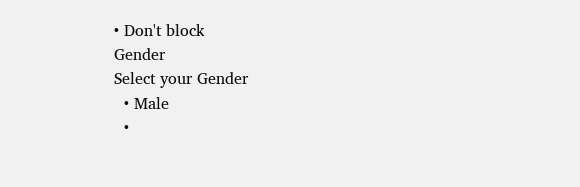• Don't block
Gender
Select your Gender
  • Male
  •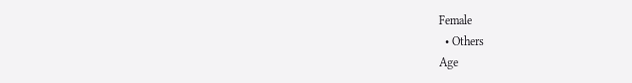Female
  • Others
Age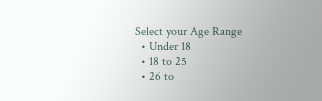Select your Age Range
  • Under 18
  • 18 to 25
  • 26 to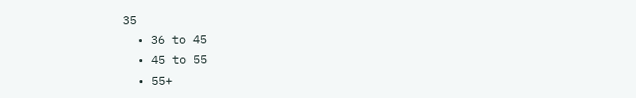35
  • 36 to 45
  • 45 to 55
  • 55+